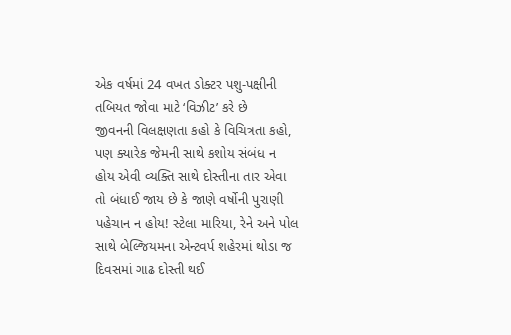એક વર્ષમાં 24 વખત ડોક્ટર પશુ-પક્ષીની તબિયત જોવા માટે ‘વિઝીટ’ કરે છે
જીવનની વિલક્ષણતા કહો કે વિચિત્રતા કહો, પણ ક્યારેક જેમની સાથે કશોય સંબંધ ન હોય એવી વ્યક્તિ સાથે દોસ્તીના તાર એવા તો બંધાઈ જાય છે કે જાણે વર્ષોની પુરાણી પહેચાન ન હોય! સ્ટેલા મારિયા, રેને અને પોલ સાથે બેલ્જિયમના એન્ટવર્પ શહેરમાં થોડા જ દિવસમાં ગાઢ દોસ્તી થઈ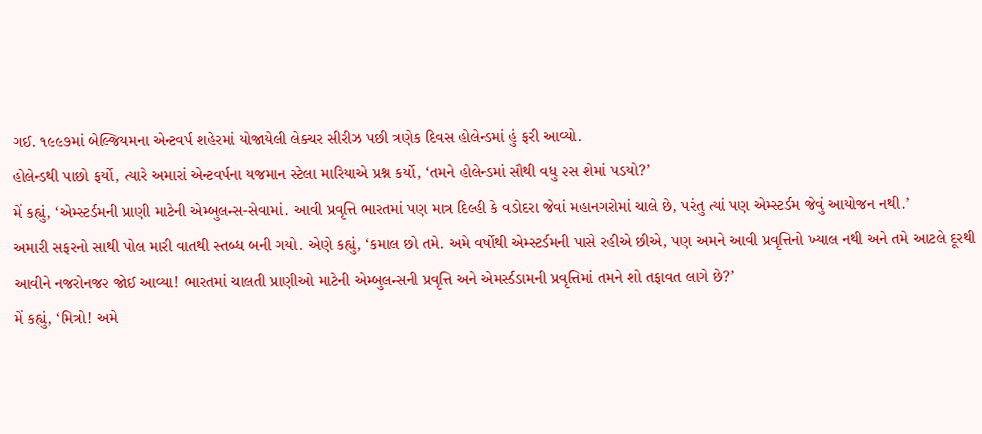ગઈ. ૧૯૯૭માં બેલ્જિયમના એન્ટવર્પ શહેરમાં યોજાયેલી લેક્ચર સીરીઝ પછી ત્રણેક દિવસ હોલેન્ડમાં હું ફરી આવ્યો.
હોલેન્ડથી પાછો ફર્યો, ત્યારે અમારાં એન્ટવર્પના યજમાન સ્ટેલા મારિયાએ પ્રશ્ન કર્યો, ‘તમને હોલેન્ડમાં સૌથી વધુ ૨સ શેમાં પડયો?’
મેં કહ્યું, ‘એમ્સ્ટર્ડમની પ્રાણી માટેની એમ્બુલન્સ-સેવામાં. આવી પ્રવૃત્તિ ભારતમાં પણ માત્ર દિલ્હી કે વડોદરા જેવાં મહાનગરોમાં ચાલે છે, પરંતુ ત્યાં પણ એમ્સ્ટર્ડમ જેવું આયોજન નથી.’
અમારી સફરનો સાથી પોલ મારી વાતથી સ્તબ્ધ બની ગયો. એણે કહ્યું, ‘કમાલ છો તમે. અમે વર્ષોથી એમ્સ્ટર્ડમની પાસે રહીએ છીએ, પણ અમને આવી પ્રવૃત્તિનો ખ્યાલ નથી અને તમે આટલે દૂરથી આવીને નજરોનજ૨ જોઈ આવ્યા! ભારતમાં ચાલતી પ્રાણીઓ માટેની એમ્બુલન્સની પ્રવૃત્તિ અને એમર્સ્ડડામની પ્રવૃત્તિમાં તમને શો તફાવત લાગે છે?’
મેં કહ્યું, ‘મિત્રો! અમે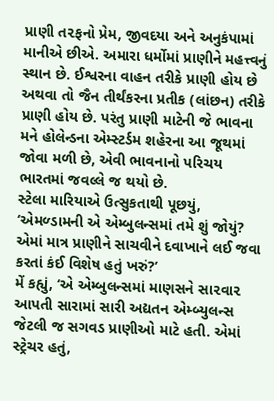પ્રાણી ત૨ફનો પ્રેમ, જીવદયા અને અનુકંપામાં માનીએ છીએ. અમારા ધર્મોમાં પ્રાણીને મહત્ત્વનું સ્થાન છે. ઈશ્વરના વાહન તરીકે પ્રાણી હોય છે અથવા તો જૈન તીર્થંકરના પ્રતીક (લાંછન) તરીકે પ્રાણી હોય છે. પરંતુ પ્રાણી માટેની જે ભાવના મને હોલેન્ડના એમ્સ્ટર્ડમ શહેરના આ જૂથમાં જોવા મળી છે, એવી ભાવનાનો પરિચય ભારતમાં જવલ્લે જ થયો છે.
સ્ટેલા મારિયાએ ઉત્સુકતાથી પૂછયું, ‘એમળ્ડામની એ એમ્બુલન્સમાં તમે શું જોયું? એમાં માત્ર પ્રાણીને સાચવીને દવાખાને લઈ જવા કરતાં કંઈ વિશેષ હતું ખરું?’
મેં કહ્યું, ‘એ એમ્બુલન્સમાં માણસને સા૨વા૨ આપતી સારામાં સારી અદ્યતન એમ્બ્યુલન્સ જેટલી જ સગવડ પ્રાણીઓ માટે હતી. એમાં સ્ટ્રેચર હતું,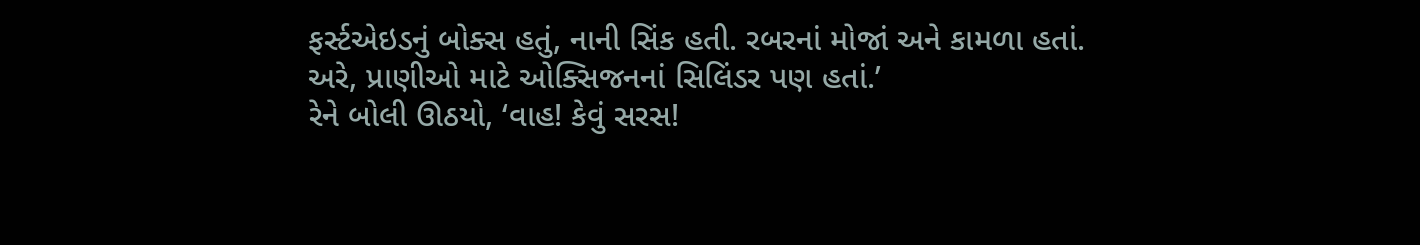ફર્સ્ટએઇડનું બોક્સ હતું, નાની સિંક હતી. રબરનાં મોજાં અને કામળા હતાં. અરે, પ્રાણીઓ માટે ઓક્સિજનનાં સિલિંડર પણ હતાં.’
રેને બોલી ઊઠયો, ‘વાહ! કેવું સરસ!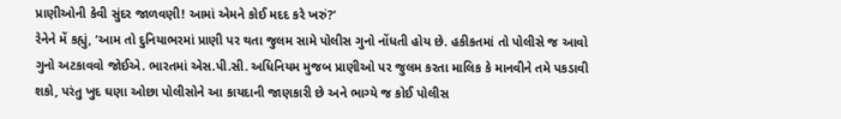પ્રાણીઓની કેવી સુંદર જાળવણી! આમાં એમને કોઈ મદદ કરે ખરું?’
રેનેને મેં કહ્યું, ‘આમ તો દુનિયાભરમાં પ્રાણી પર થતા જુલમ સામે પોલીસ ગુનો નોંધતી હોય છે. હકીકતમાં તો પોલીસે જ આવો ગુનો અટકાવવો જોઈએ. ભારતમાં એસ.પી.સી. અધિનિયમ મુજબ પ્રાણીઓ પર જુલમ કરતા માલિક કે માનવીને તમે પકડાવી શકો, પરંતુ ખુદ ઘણા ઓછા પોલીસોને આ કાયદાની જાણકારી છે અને ભાગ્યે જ કોઈ પોલીસ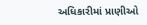અધિકારીમાં પ્રાણીઓ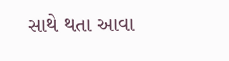સાથે થતા આવા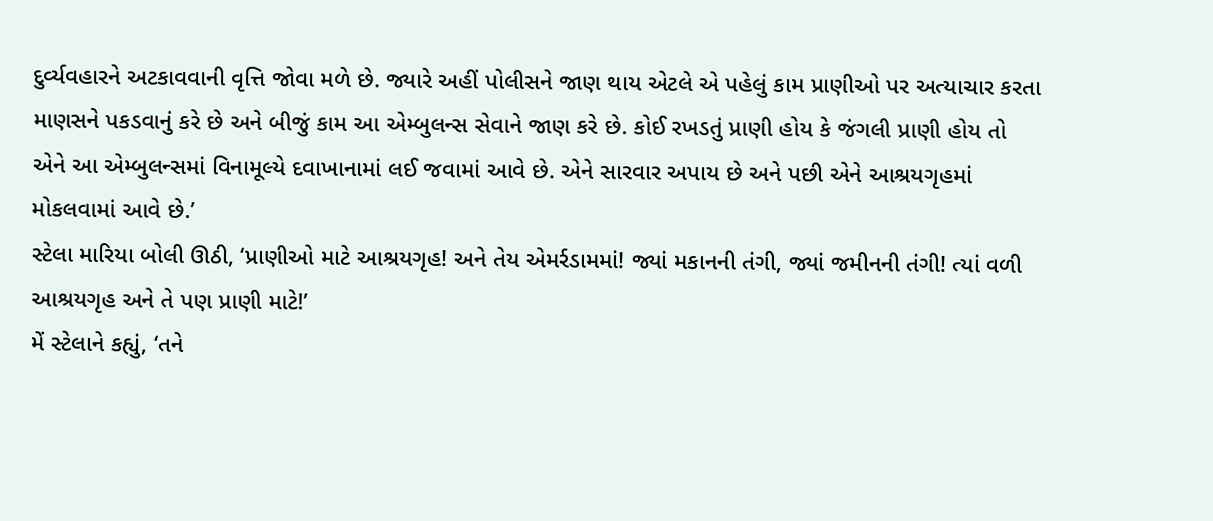દુર્વ્યવહારને અટકાવવાની વૃત્તિ જોવા મળે છે. જ્યારે અહીં પોલીસને જાણ થાય એટલે એ પહેલું કામ પ્રાણીઓ પર અત્યાચાર કરતા માણસને પકડવાનું કરે છે અને બીજું કામ આ એમ્બુલન્સ સેવાને જાણ કરે છે. કોઈ રખડતું પ્રાણી હોય કે જંગલી પ્રાણી હોય તો એને આ એમ્બુલન્સમાં વિનામૂલ્યે દવાખાનામાં લઈ જવામાં આવે છે. એને સારવાર અપાય છે અને પછી એને આશ્રયગૃહમાં મોકલવામાં આવે છે.’
સ્ટેલા મારિયા બોલી ઊઠી, ‘પ્રાણીઓ માટે આશ્રયગૃહ! અને તેય એમર્રડામમાં! જ્યાં મકાનની તંગી, જ્યાં જમીનની તંગી! ત્યાં વળી આશ્રયગૃહ અને તે પણ પ્રાણી માટે!’
મેં સ્ટેલાને કહ્યું, ‘તને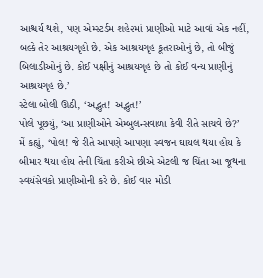આશ્ચર્ય થશે, પણ એમ્સ્ટર્ડમ શહે૨માં પ્રાણીઓ માટે આવાં એક નહીં, બલ્કે તેર આશ્રયગૃહો છે. એક આશ્રયગૃહ કૂતરાઓનું છે, તો બીજું બિલાડીઓનું છે. કોઈ પક્ષીનું આશ્રયગૃહ છે તો કોઈ વન્ય પ્રાણીનું આશ્રયગૃહ છે.’
સ્ટેલા બોલી ઊઠી, ‘અદ્ભુત! અદ્ભુત!’
પોલે પૂછયું, ‘આ પ્રાણીઓને એમ્બુલન્સવાળા કેવી રીતે સાચવે છે?’
મેં કહ્યું, ‘પોલ! જે રીતે આપણે આપણા સ્વજન ઘાયલ થયા હોય કે બીમાર થયા હોય તેની ચિંતા કરીએ છીએ એટલી જ ચિંતા આ જૂથના સ્વયંસેવકો પ્રાણીઓની કરે છે. કોઈ વા૨ મોડી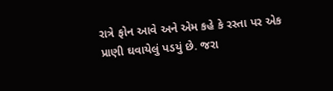રાત્રે ફોન આવે અને એમ કહે કે રસ્તા પર એક પ્રાણી ઘવાયેલું પડયું છે. જરા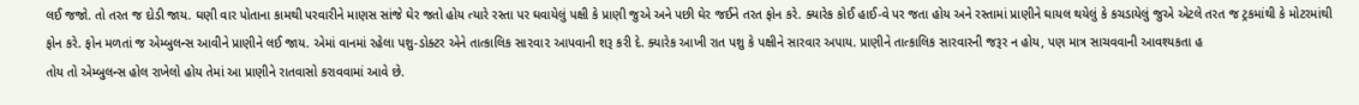લઈ જજો. તો તરત જ દોડી જાય. ઘણી વાર પોતાના કામથી પરવારીને માણસ સાંજે ઘેર જતો હોય ત્યારે રસ્તા પર ઘવાયેલું પક્ષી કે પ્રાણી જુએ અને પછી ઘેર જઈને તરત ફોન કરે. ક્યારેક કોઈ હાઈ-વે પર જતા હોય અને રસ્તામાં પ્રાણીને ઘાયલ થયેલું કે કચડાયેલું જુએ એટલે તરત જ ટ્રકમાંથી કે મોટરમાંથી ફોન કરે. ફોન મળતાં જ એમ્બુલન્સ આવીને પ્રાણીને લઈ જાય. એમાં વાનમાં રહેલા પશુ-ડોક્ટર એને તાત્કાલિક સા૨વા૨ આપવાની શરૂ કરી દે. ક્યારેક આખી રાત પશુ કે પક્ષીને સારવાર અપાય. પ્રાણીને તાત્કાલિક સારવારની જરૂર ન હોય, પણ માત્ર સાચવવાની આવશ્યકતા હ
તોય તો એમ્બુલન્સ હોલ રાખેલો હોય તેમાં આ પ્રાણીને રાતવાસો કરાવવામાં આવે છે.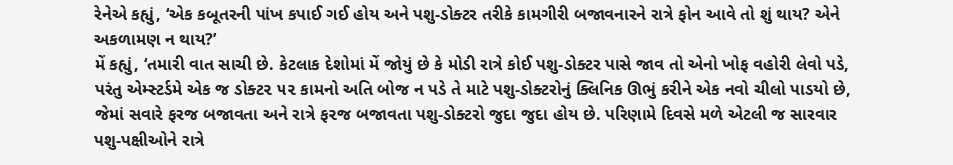રેનેએ કહ્યું, ‘એક કબૂતરની પાંખ કપાઈ ગઈ હોય અને પશુ-ડોક્ટર તરીકે કામગીરી બજાવનારને રાત્રે ફોન આવે તો શું થાય? એને અકળામણ ન થાય?’
મેં કહ્યું, ‘તમારી વાત સાચી છે. કેટલાક દેશોમાં મેં જોયું છે કે મોડી રાત્રે કોઈ પશુ-ડોક્ટર પાસે જાવ તો એનો ખોફ વહોરી લેવો પડે, પરંતુ એમ્સ્ટર્ડમે એક જ ડોક્ટ૨ ૫૨ કામનો અતિ બોજ ન પડે તે માટે પશુ-ડોક્ટરોનું ક્લિનિક ઊભું કરીને એક નવો ચીલો પાડયો છે, જેમાં સવારે ફરજ બજાવતા અને રાત્રે ફ૨જ બજાવતા પશુ-ડોક્ટરો જુદા જુદા હોય છે. પરિણામે દિવસે મળે એટલી જ સારવાર પશુ-પક્ષીઓને રાત્રે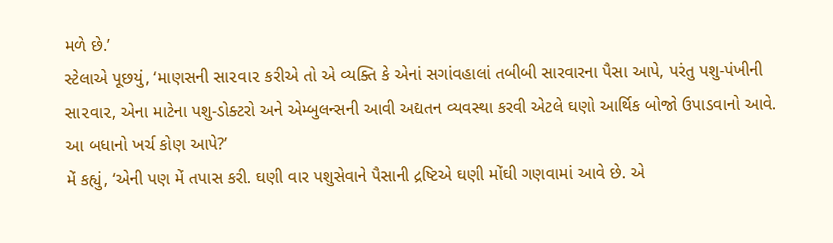મળે છે.’
સ્ટેલાએ પૂછયું, ‘માણસની સા૨વા૨ કરીએ તો એ વ્યક્તિ કે એનાં સગાંવહાલાં તબીબી સારવારના પૈસા આપે, પરંતુ પશુ-પંખીની સા૨વા૨, એના માટેના પશુ-ડોક્ટરો અને એમ્બુલન્સની આવી અદ્યતન વ્યવસ્થા કરવી એટલે ઘણો આર્થિક બોજો ઉપાડવાનો આવે. આ બધાનો ખર્ચ કોણ આપે?’
મેં કહ્યું, ‘એની પણ મેં તપાસ કરી. ઘણી વાર પશુસેવાને પૈસાની દ્રષ્ટિએ ઘણી મોંઘી ગણવામાં આવે છે. એ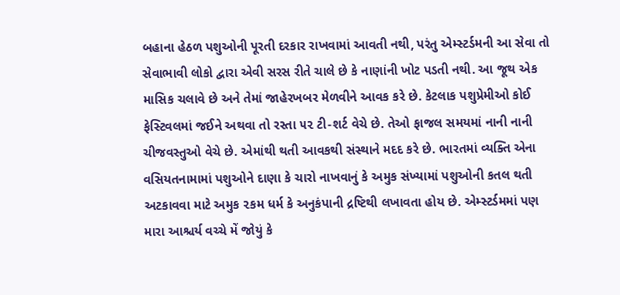બહાના હેઠળ પશુઓની પૂરતી દરકાર રાખવામાં આવતી નથી, પરંતુ એમ્સ્ટર્ડમની આ સેવા તો સેવાભાવી લોકો દ્વારા એવી સરસ રીતે ચાલે છે કે નાણાંની ખોટ પડતી નથી. આ જૂથ એક માસિક ચલાવે છે અને તેમાં જાહેરખબર મેળવીને આવક કરે છે. કેટલાક પશુપ્રેમીઓ કોઈ ફેસ્ટિવલમાં જઈને અથવા તો રસ્તા ૫૨ ટી-શર્ટ વેચે છે. તેઓ ફાજલ સમયમાં નાની નાની ચીજવસ્તુઓ વેચે છે. એમાંથી થતી આવકથી સંસ્થાને મદદ કરે છે. ભારતમાં વ્યક્તિ એના વસિયતનામામાં પશુઓને દાણા કે ચારો નાખવાનું કે અમુક સંખ્યામાં પશુઓની કતલ થતી અટકાવવા માટે અમુક ૨કમ ધર્મ કે અનુકંપાની દ્રષ્ટિથી લખાવતા હોય છે. એમ્સ્ટર્ડમમાં પણ મારા આશ્ચર્ય વચ્ચે મેં જોયું કે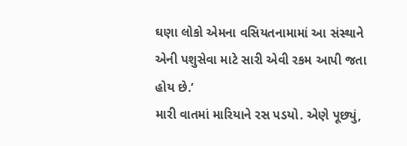ઘણા લોકો એમના વસિયતનામામાં આ સંસ્થાને એની પશુસેવા માટે સારી એવી રકમ આપી જતા હોય છે.’
મારી વાતમાં મારિયાને રસ પડયો. એણે પૂછ્યું,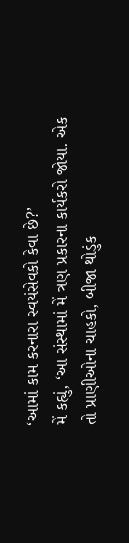‘આમાં કામ કરનારા સ્વયંસેવકો કેવા છે?’
મેં કહ્યું, ‘આ સંસ્થામાં મેં ત્રણ પ્રકારના કાર્યકરો જોયા. એક તો પ્રાણીઓના ચાહકો, બીજા થોડુંક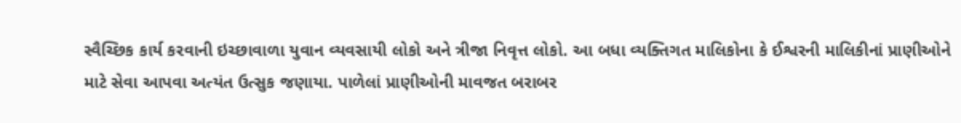સ્વૈચ્છિક કાર્ય કરવાની ઇચ્છાવાળા યુવાન વ્યવસાયી લોકો અને ત્રીજા નિવૃત્ત લોકો. આ બધા વ્યક્તિગત માલિકોના કે ઈશ્વરની માલિકીનાં પ્રાણીઓને માટે સેવા આપવા અત્યંત ઉત્સુક જણાયા. પાળેલાં પ્રાણીઓની માવજત બરાબર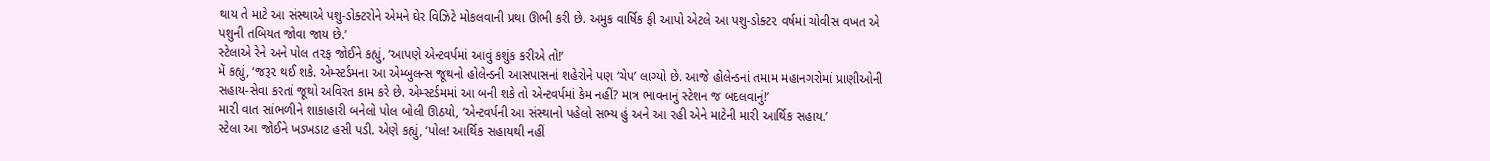થાય તે માટે આ સંસ્થાએ પશુ-ડોક્ટરોને એમને ઘેર વિઝિટે મોકલવાની પ્રથા ઊભી કરી છે. અમુક વાર્ષિક ફી આપો એટલે આ પશુ-ડોક્ટ૨ વર્ષમાં ચોવીસ વખત એ પશુની તબિયત જોવા જાય છે.’
સ્ટેલાએ રેને અને પોલ ત૨ફ જોઈને કહ્યું, ‘આપણે એન્ટવર્પમાં આવું કશુંક કરીએ તો!’
મેં કહ્યું, ‘જરૂ૨ થઈ શકે. એમ્સ્ટર્ડમના આ એમ્બુલન્સ જૂથનો હોલેન્ડની આસપાસનાં શહેરોને પણ ‘ચેપ’ લાગ્યો છે. આજે હોલેન્ડનાં તમામ મહાનગરોમાં પ્રાણીઓની સહાય-સેવા કરતાં જૂથો અવિરત કામ કરે છે. એમ્સ્ટર્ડમમાં આ બની શકે તો એન્ટવર્પમાં કેમ નહીં? માત્ર ભાવનાનું સ્ટેશન જ બદલવાનું!’
મા૨ી વાત સાંભળીને શાકાહારી બનેલો પોલ બોલી ઊઠયો, ‘એન્ટવર્પની આ સંસ્થાનો પહેલો સભ્ય હું અને આ રહી એને માટેની મારી આર્થિક સહાય.’
સ્ટેલા આ જોઈને ખડખડાટ હસી પડી. એણે કહ્યું, ‘પોલ! આર્થિક સહાયથી નહીં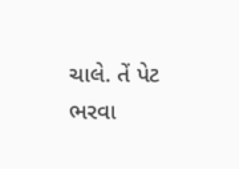ચાલે. તેં પેટ ભરવા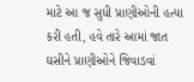માટે આ જ સુધી પ્રાણીઓની હત્યા કરી હતી, હવે તારે આમાં જાત ઘસીને પ્રાણીઓને જિવાડવાં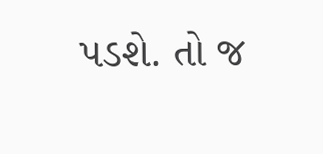પડશે. તો જ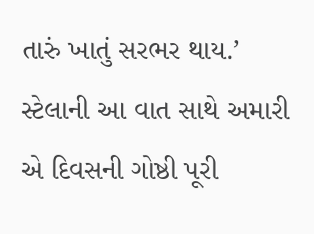તારું ખાતું સરભર થાય.’
સ્ટેલાની આ વાત સાથે અમારી એ દિવસની ગોષ્ઠી પૂરી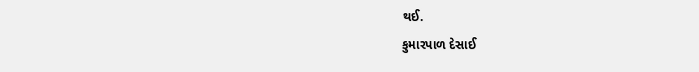થઈ.
કુમારપાળ દેસાઈ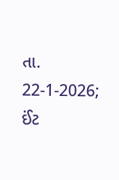તા. 22-1-2026; ઈંટ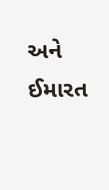અને ઈમારત